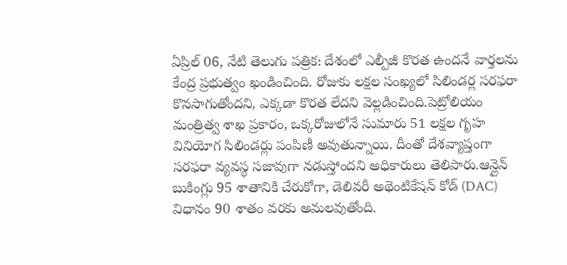ఏప్రిల్ 06, నేటి తెలుగు పత్రిక: దేశంలో ఎల్పీజీ కొరత ఉందనే వార్తలను కేంద్ర ప్రభుత్వం ఖండించింది. రోజుకు లక్షల సంఖ్యలో సిలిండర్ల సరఫరా కొనసాగుతోందని, ఎక్కడా కొరత లేదని వెల్లడించింది.పెట్రోలియం మంత్రిత్వ శాఖ ప్రకారం, ఒక్కరోజులోనే సుమారు 51 లక్షల గృహ వినియోగ సిలిండర్లు పంపిణీ అవుతున్నాయి. దీంతో దేశవ్యాప్తంగా సరఫరా వ్యవస్థ సజావుగా నడుస్తోందని అధికారులు తెలిపారు.ఆన్లైన్ బుకింగ్లు 95 శాతానికి చేరుకోగా, డెలివరీ అథెంటికేషన్ కోడ్ (DAC) విధానం 90 శాతం వరకు అమలవుతోంది.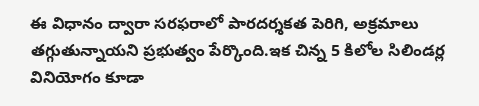ఈ విధానం ద్వారా సరఫరాలో పారదర్శకత పెరిగి, అక్రమాలు తగ్గుతున్నాయని ప్రభుత్వం పేర్కొంది.ఇక చిన్న 5 కిలోల సిలిండర్ల వినియోగం కూడా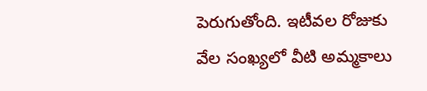పెరుగుతోంది. ఇటీవల రోజుకు వేల సంఖ్యలో వీటి అమ్మకాలు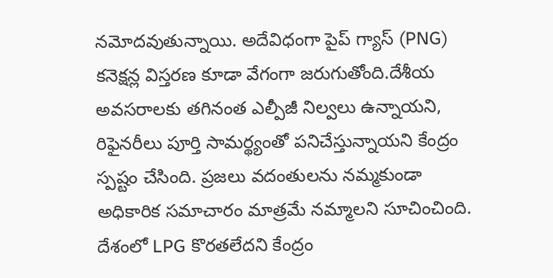నమోదవుతున్నాయి. అదేవిధంగా పైప్ గ్యాస్ (PNG) కనెక్షన్ల విస్తరణ కూడా వేగంగా జరుగుతోంది.దేశీయ అవసరాలకు తగినంత ఎల్పీజీ నిల్వలు ఉన్నాయని, రిఫైనరీలు పూర్తి సామర్థ్యంతో పనిచేస్తున్నాయని కేంద్రం స్పష్టం చేసింది. ప్రజలు వదంతులను నమ్మకుండా అధికారిక సమాచారం మాత్రమే నమ్మాలని సూచించింది.
దేశంలో LPG కొరతలేదని కేంద్రం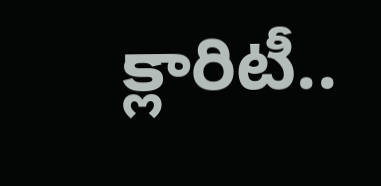క్లారిటీ..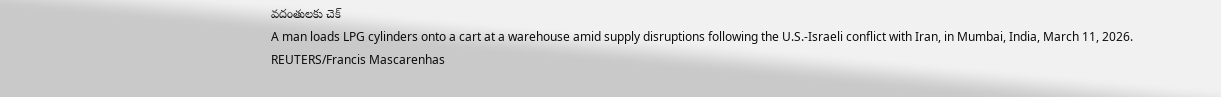వదంతులకు చెక్
A man loads LPG cylinders onto a cart at a warehouse amid supply disruptions following the U.S.-Israeli conflict with Iran, in Mumbai, India, March 11, 2026. REUTERS/Francis Mascarenhas